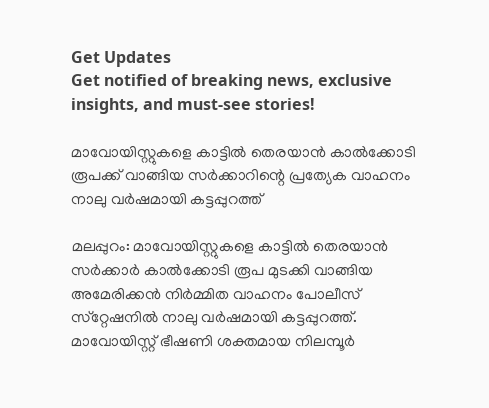Get Updates
Get notified of breaking news, exclusive insights, and must-see stories!

മാവോയിസ്റ്റുകളെ കാട്ടില്‍ തെരയാന്‍ കാല്‍ക്കോടി രൂപക്ക് വാങ്ങിയ സര്‍ക്കാറിന്റെ പ്രത്യേക വാഹനം നാലു വര്‍ഷമായി കട്ടപ്പുറത്ത്

മലപ്പുറം: മാവോയിസ്റ്റുകളെ കാട്ടില്‍ തെരയാന്‍ സര്‍ക്കാര്‍ കാല്‍ക്കോടി രൂപ മുടക്കി വാങ്ങിയ അമേരിക്കന്‍ നിര്‍മ്മിത വാഹനം പോലീസ് സ്‌റ്റേഷനില്‍ നാലു വര്‍ഷമായി കട്ടപ്പുറത്ത്. മാവോയിസ്റ്റ് ഭീഷണി ശക്തമായ നിലമ്പൂര്‍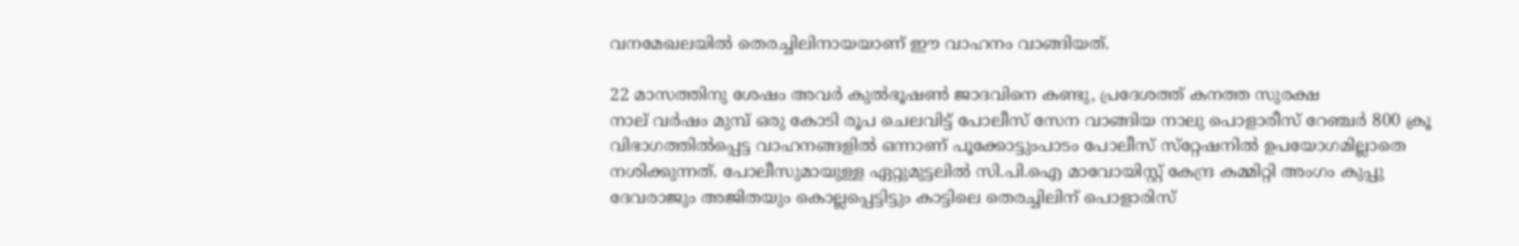വനമേഖലയില്‍ തെരച്ചിലിനായയാണ് ഈ വാഹനം വാങ്ങിയത്.

22 മാസത്തിനു ശേഷം അവർ കുൽഭൂഷൺ ജാദവിനെ കണ്ടു, പ്രദേശത്ത് കനത്ത സുരക്ഷ
നാല് വര്‍ഷം മുമ്പ് ഒരു കോടി രൂപ ചെലവിട്ട് പോലീസ് സേന വാങ്ങിയ നാലു പൊളാരീസ് റേഞ്ചര്‍ 800 ക്രൂ വിഭാഗത്തില്‍പ്പെട്ട വാഹനങ്ങളില്‍ ഒന്നാണ് പൂക്കോട്ടുംപാടം പോലീസ് സ്‌റ്റേഷനില്‍ ഉപയോഗമില്ലാതെ നശിക്കുന്നത്. പോലീസുമായുള്ള ഏറ്റുമുട്ടലില്‍ സി.പി.ഐ മാവോയിസ്റ്റ് കേന്ദ്ര കമ്മിറ്റി അംഗം കുപ്പു ദേവരാജും അജിതയും കൊല്ലപ്പെട്ടിട്ടും കാട്ടിലെ തെരച്ചിലിന് പൊളാരിസ്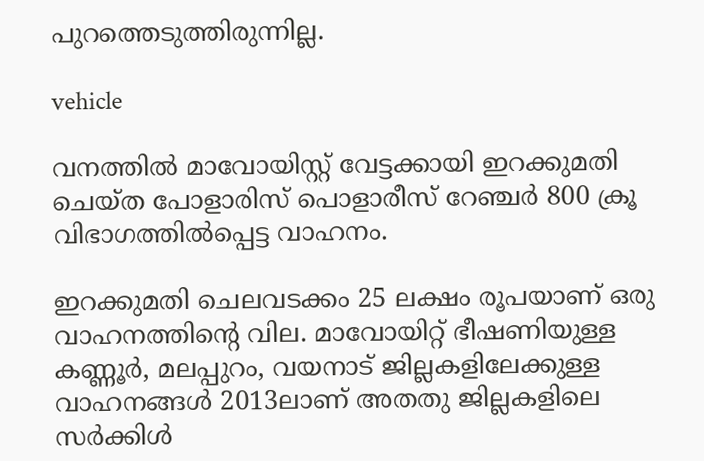പുറത്തെടുത്തിരുന്നില്ല.

vehicle

വനത്തില്‍ മാവോയിസ്റ്റ് വേട്ടക്കായി ഇറക്കുമതി ചെയ്ത പോളാരിസ് പൊളാരീസ് റേഞ്ചര്‍ 800 ക്രൂ വിഭാഗത്തില്‍പ്പെട്ട വാഹനം.

ഇറക്കുമതി ചെലവടക്കം 25 ലക്ഷം രൂപയാണ് ഒരു വാഹനത്തിന്റെ വില. മാവോയിറ്റ് ഭീഷണിയുള്ള കണ്ണൂര്‍, മലപ്പുറം, വയനാട് ജില്ലകളിലേക്കുള്ള വാഹനങ്ങള്‍ 2013ലാണ് അതതു ജില്ലകളിലെ സര്‍ക്കിള്‍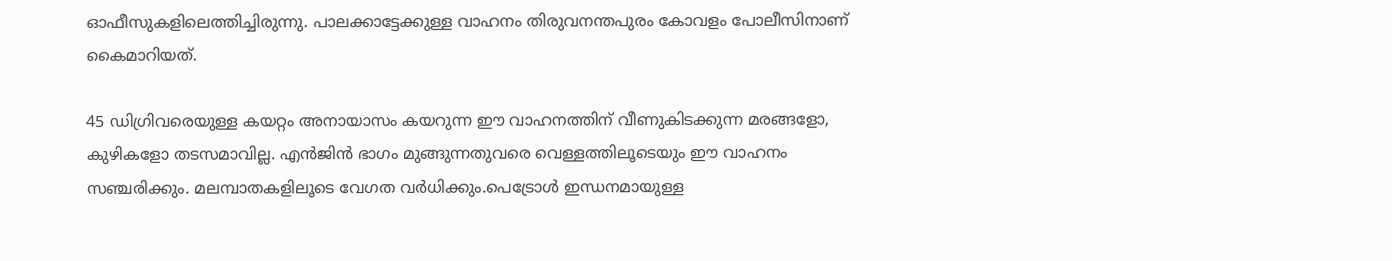ഓഫീസുകളിലെത്തിച്ചിരുന്നു. പാലക്കാട്ടേക്കുള്ള വാഹനം തിരുവനന്തപുരം കോവളം പോലീസിനാണ് കൈമാറിയത്.

45 ഡിഗ്രിവരെയുള്ള കയറ്റം അനായാസം കയറുന്ന ഈ വാഹനത്തിന് വീണുകിടക്കുന്ന മരങ്ങളോ, കുഴികളോ തടസമാവില്ല. എന്‍ജിന്‍ ഭാഗം മുങ്ങുന്നതുവരെ വെള്ളത്തിലൂടെയും ഈ വാഹനം സഞ്ചരിക്കും. മലമ്പാതകളിലൂടെ വേഗത വര്‍ധിക്കും.പെട്രോള്‍ ഇന്ധനമായുള്ള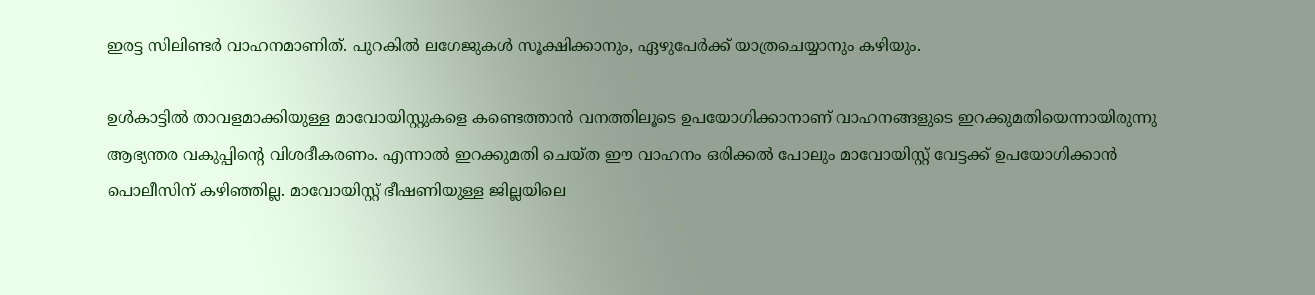ഇരട്ട സിലിണ്ടര്‍ വാഹനമാണിത്. പുറകില്‍ ലഗേജുകള്‍ സൂക്ഷിക്കാനും, ഏഴുപേര്‍ക്ക് യാത്രചെയ്യാനും കഴിയും.

ഉള്‍കാട്ടില്‍ താവളമാക്കിയുള്ള മാവോയിസ്റ്റുകളെ കണ്ടെത്താന്‍ വനത്തിലൂടെ ഉപയോഗിക്കാനാണ് വാഹനങ്ങളുടെ ഇറക്കുമതിയെന്നായിരുന്നു ആഭ്യന്തര വകുപ്പിന്റെ വിശദീകരണം. എന്നാല്‍ ഇറക്കുമതി ചെയ്ത ഈ വാഹനം ഒരിക്കല്‍ പോലും മാവോയിസ്റ്റ് വേട്ടക്ക് ഉപയോഗിക്കാന്‍ പൊലീസിന് കഴിഞ്ഞില്ല. മാവോയിസ്റ്റ് ഭീഷണിയുള്ള ജില്ലയിലെ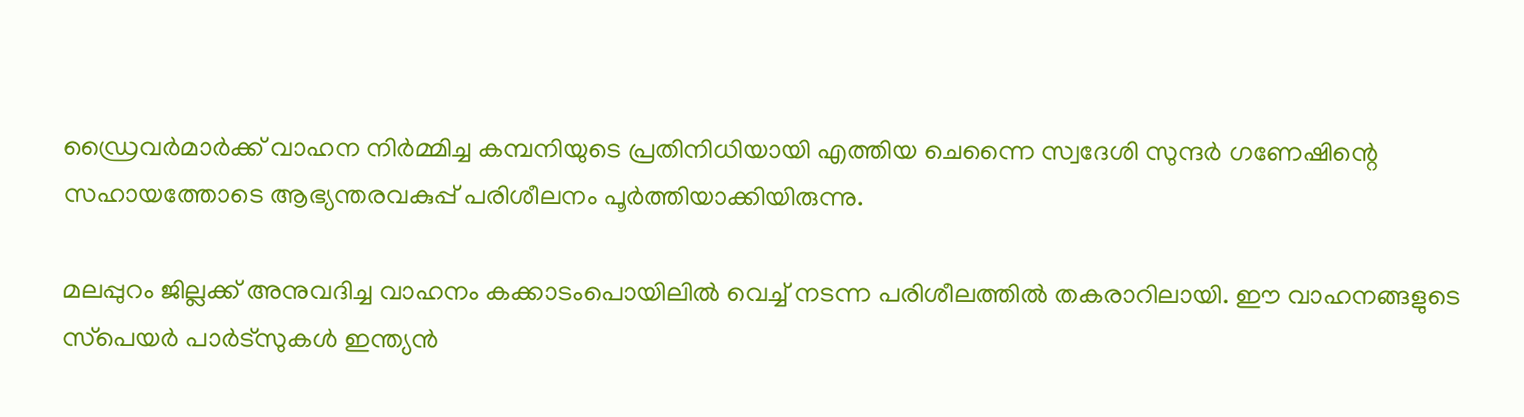ഡ്രൈവര്‍മാര്‍ക്ക് വാഹന നിര്‍മ്മിച്ച കമ്പനിയുടെ പ്രതിനിധിയായി എത്തിയ ചെന്നൈ സ്വദേശി സുന്ദര്‍ ഗണേഷിന്റെ സഹായത്തോടെ ആഭ്യന്തരവകുപ്പ് പരിശീലനം പൂര്‍ത്തിയാക്കിയിരുന്നു.

മലപ്പുറം ജില്ലക്ക് അനുവദിച്ച വാഹനം കക്കാടംപൊയിലില്‍ വെച്ച് നടന്ന പരിശീലത്തില്‍ തകരാറിലായി. ഈ വാഹനങ്ങളുടെ സ്‌പെയര്‍ പാര്‍ട്‌സുകള്‍ ഇന്ത്യന്‍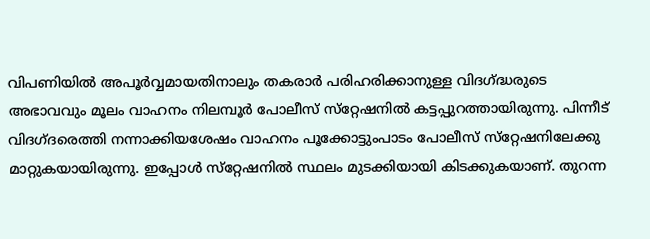വിപണിയില്‍ അപൂര്‍വ്വമായതിനാലും തകരാര്‍ പരിഹരിക്കാനുള്ള വിദഗ്ദ്ധരുടെ അഭാവവും മൂലം വാഹനം നിലമ്പൂര്‍ പോലീസ് സ്‌റ്റേഷനില്‍ കട്ടപ്പുറത്തായിരുന്നു. പിന്നീട് വിദഗ്ദരെത്തി നന്നാക്കിയശേഷം വാഹനം പൂക്കോട്ടുംപാടം പോലീസ് സ്‌റ്റേഷനിലേക്കു മാറ്റുകയായിരുന്നു. ഇപ്പോള്‍ സ്‌റ്റേഷനില്‍ സ്ഥലം മുടക്കിയായി കിടക്കുകയാണ്. തുറന്ന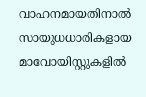വാഹനമായതിനാല്‍ സായുധധാരികളായ മാവോയിസ്റ്റുകളില്‍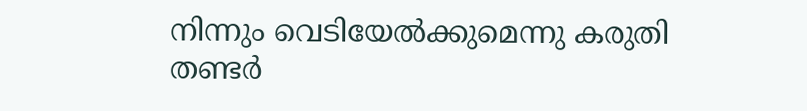നിന്നും വെടിയേല്‍ക്കുമെന്നു കരുതി തണ്ടര്‍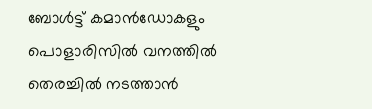ബോള്‍ട്ട് കമാന്‍ഡോകളും പൊളാരിസില്‍ വനത്തില്‍ തെരച്ചില്‍ നടത്താന്‍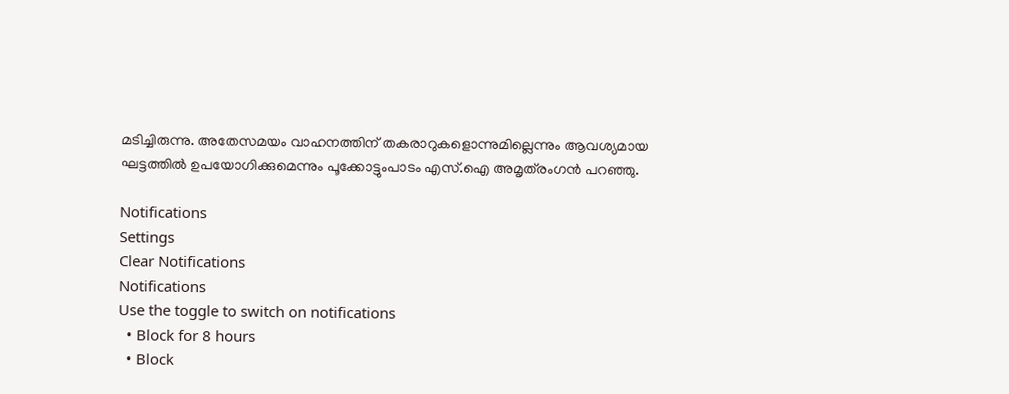മടിച്ചിരുന്നു. അതേസമയം വാഹനത്തിന് തകരാറുകളൊന്നുമില്ലെന്നും ആവശ്യമായ ഘട്ടത്തില്‍ ഉപയോഗിക്കുമെന്നും പൂക്കോട്ടുംപാടം എസ്.ഐ അമൃത്‌രംഗന്‍ പറഞ്ഞു.

Notifications
Settings
Clear Notifications
Notifications
Use the toggle to switch on notifications
  • Block for 8 hours
  • Block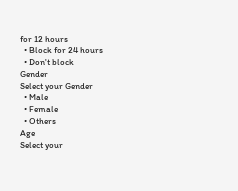for 12 hours
  • Block for 24 hours
  • Don't block
Gender
Select your Gender
  • Male
  • Female
  • Others
Age
Select your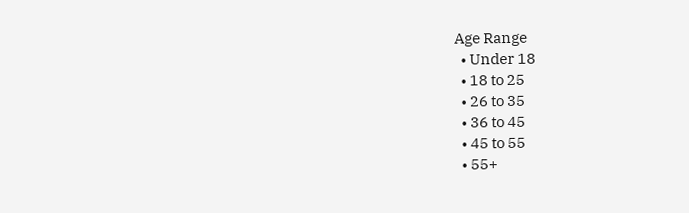Age Range
  • Under 18
  • 18 to 25
  • 26 to 35
  • 36 to 45
  • 45 to 55
  • 55+